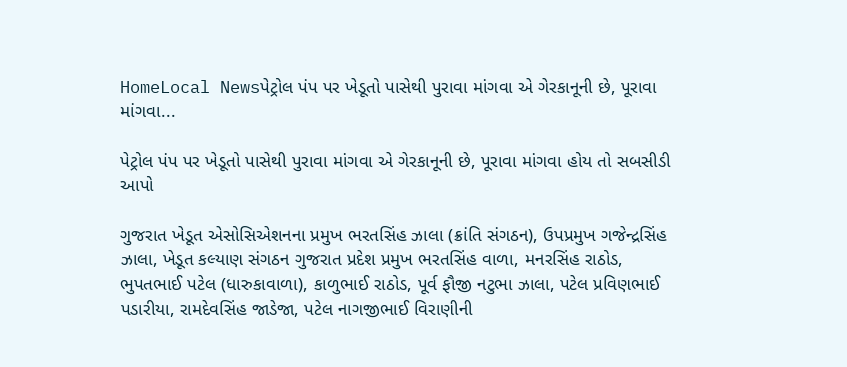HomeLocal Newsપેટ્રોલ પંપ પર ખેડૂતો પાસેથી પુરાવા માંગવા એ ગેરકાનૂની છે, પૂરાવા માંગવા...

પેટ્રોલ પંપ પર ખેડૂતો પાસેથી પુરાવા માંગવા એ ગેરકાનૂની છે, પૂરાવા માંગવા હોય તો સબસીડી આપો

ગુજરાત ખેડૂત એસોસિએશનના પ્રમુખ ભરતસિંહ ઝાલા (ક્રાંતિ સંગઠન), ઉપપ્રમુખ ગજેન્દ્રસિંહ ઝાલા, ખેડૂત કલ્યાણ સંગઠન ગુજરાત પ્રદેશ પ્રમુખ ભરતસિંહ વાળા, મનરસિંહ રાઠોડ, ભુપતભાઈ પટેલ (ધારુકાવાળા), કાળુભાઈ રાઠોડ, પૂર્વ ફૌજી નટુભા ઝાલા, પટેલ પ્રવિણભાઈ પડારીયા, રામદેવસિંહ જાડેજા, પટેલ નાગજીભાઈ વિરાણીની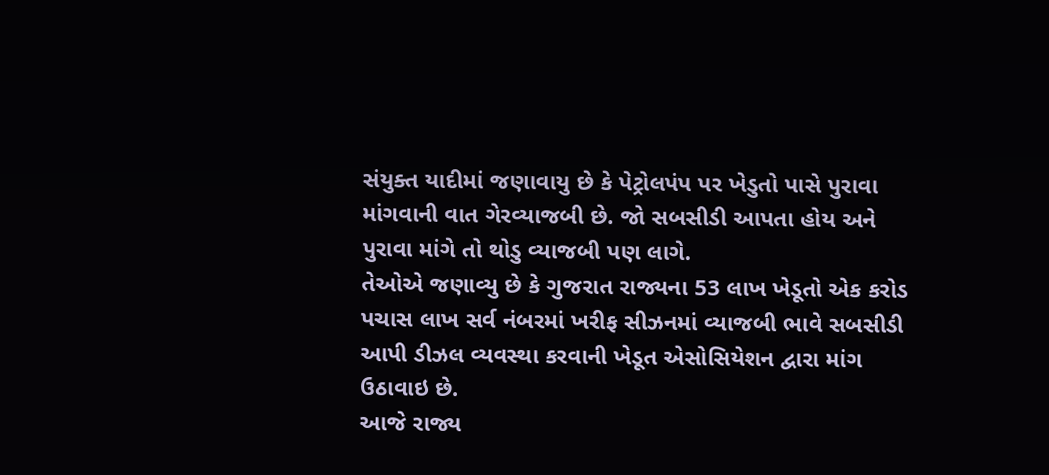સંયુક્ત યાદીમાં જણાવાયુ છે કે પેટ્રોલપંપ પર ખેડુતો પાસે પુરાવા માંગવાની વાત ગેરવ્યાજબી છે. જો સબસીડી આપતા હોય અને પુરાવા માંગે તો થોડુ વ્યાજબી પણ લાગે.
તેઓએ જણાવ્યુ છે કે ગુજરાત રાજ્યના 53 લાખ ખેડૂતો એક કરોડ પચાસ લાખ સર્વ નંબરમાં ખરીફ સીઝનમાં વ્યાજબી ભાવે સબસીડી આપી ડીઝલ વ્યવસ્થા કરવાની ખેડૂત એસોસિયેશન દ્વારા માંગ ઉઠાવાઇ છે.
આજે રાજ્ય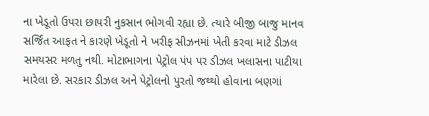ના ખેડૂતો ઉપરા છાપરી નુકસાન ભોગવી રહ્યા છે. ત્યારે બીજી બાજુ માનવ સર્જિત આફત ને કારણે ખેડૂતો ને ખરીફ સીઝનમાં ખેતી કરવા માટે ડીઝલ સમયસર મળતુ નથી. મોટાભાગના પેટ્રોલ પંપ પર ડીઝલ ખલાસના પાટીયા મારેલા છે. સરકાર ડીઝલ અને પેટ્રોલનો પુરતો જથ્થો હોવાના બણગાં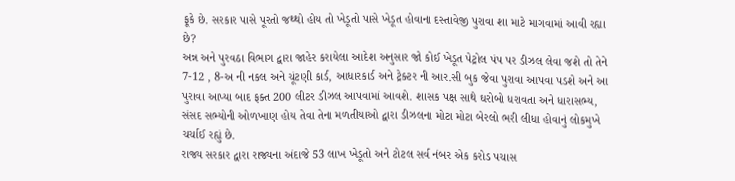ફૂકે છે. સરકાર પાસે પૂરતો જથ્થો હોય તો ખેડૂતો પાસે ખેડૂત હોવાના દસ્તાવેજી પુરાવા શા માટે માગવામાં આવી રહ્યા છે?
અન્ન અને પુરવઠા વિભાગ દ્વારા જાહેર કરાયેલા આદેશ અનુસાર જો કોઈ ખેડૂત પેટ્રોલ પંપ પર ડીઝલ લેવા જશે તો તેને 7-12 , 8-અ ની નકલ અને ચૂંટણી કાર્ડ, આધારકાર્ડ અને ટ્રેક્ટર ની આર.સી બુક જેવા પુરાવા આપવા પડશે અને આ પુરાવા આપ્યા બાદ ફક્ત 200 લીટર ડીઝલ આપવામાં આવશે. શાસક પક્ષ સાથે ઘરોબો ધરાવતા અને ધારાસભ્ય, સંસદ સભ્યોની ઓળખાણ હોય તેવા તેના મળતીયાઓ દ્વારા ડીઝલના મોટા મોટા બેરલો ભરી લીધા હોવાનું લોકમુખે ચર્ચાઈ રહ્યું છે.
રાજ્ય સરકાર દ્વારા રાજ્યના અંદાજે 53 લાખ ખેડૂતો અને ટોટલ સર્વ નંબર એક કરોડ પચાસ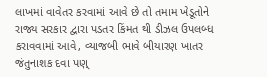લાખમાં વાવેતર કરવામાં આવે છે તો તમામ ખેડૂતોને રાજ્ય સરકાર દ્વારા પડતર કિંમત થી ડીઝલ ઉપલબ્ધ કરાવવામાં આવે, વ્યાજબી ભાવે બીયારણ ખાતર જંતુનાશક દવા પણ્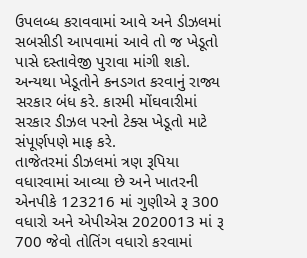ઉપલબ્ધ કરાવવામાં આવે અને ડીઝલમાં સબસીડી આપવામાં આવે તો જ ખેડૂતો પાસે દસ્તાવેજી પુરાવા માંગી શકો. અન્યથા ખેડૂતોને કનડગત કરવાનું રાજ્ય સરકાર બંધ કરે. કારમી મોંઘવારીમાં સરકાર ડીઝલ પરનો ટેક્સ ખેડૂતો માટે સંપૂર્ણપણે માફ કરે.
તાજેતરમાં ડીઝલમાં ત્રણ રૂપિયા વધારવામાં આવ્યા છે અને ખાતરની એનપીકે 123216 માં ગુણીએ રૂ 300 વધારો અને એપીએસ 2020013 માં રૂ 700 જેવો તોતિંગ વધારો કરવામાં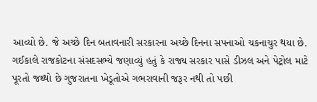આવ્યો છે. જે અચ્છે દિન બતાવનારી સરકારના અચ્છે દિનના સપનાઓ ચકનાચુર થયા છે.
ગઈકાલે રાજકોટના સંસદસભ્યે જણાવ્યું હતું કે રાજ્ય સરકાર પાસે ડીઝલ અને પેટ્રોલ માટે પૂરતો જથ્થો છે ગુજરાતના ખેડૂતોએ ગભરાવાની જરૂર નથી તો પછી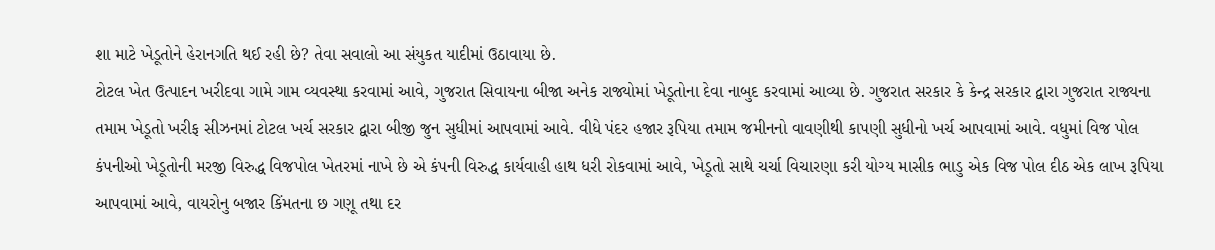શા માટે ખેડૂતોને હેરાનગતિ થઈ રહી છે? તેવા સવાલો આ સંયુકત યાદીમાં ઉઠાવાયા છે.
ટોટલ ખેત ઉત્પાદન ખરીદવા ગામે ગામ વ્યવસ્થા કરવામાં આવે, ગુજરાત સિવાયના બીજા અનેક રાજ્યોમાં ખેડૂતોના દેવા નાબુદ કરવામાં આવ્યા છે. ગુજરાત સરકાર કે કેન્દ્ર સરકાર દ્વારા ગુજરાત રાજ્યના તમામ ખેડૂતો ખરીફ સીઝનમાં ટોટલ ખર્ચ સરકાર દ્વારા બીજી જુન સુધીમાં આપવામાં આવે. વીધે પંદર હજાર રૂપિયા તમામ જમીનનો વાવણીથી કાપણી સુધીનો ખર્ચ આપવામાં આવે. વધુમાં વિજ પોલ કંપનીઓ ખેડૂતોની મરજી વિરુદ્ધ વિજપોલ ખેતરમાં નાખે છે એ કંપની વિરુદ્ધ કાર્યવાહી હાથ ધરી રોકવામાં આવે, ખેડૂતો સાથે ચર્ચા વિચારણા કરી યોગ્ય માસીક ભાડુ એક વિજ પોલ દીઠ એક લાખ રૂપિયા આપવામાં આવે, વાયરોનુ બજાર કિંમતના છ ગણૂ તથા દર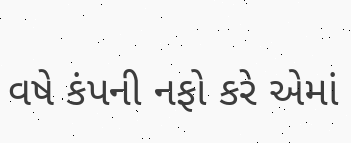વષે કંપની નફો કરે એમાં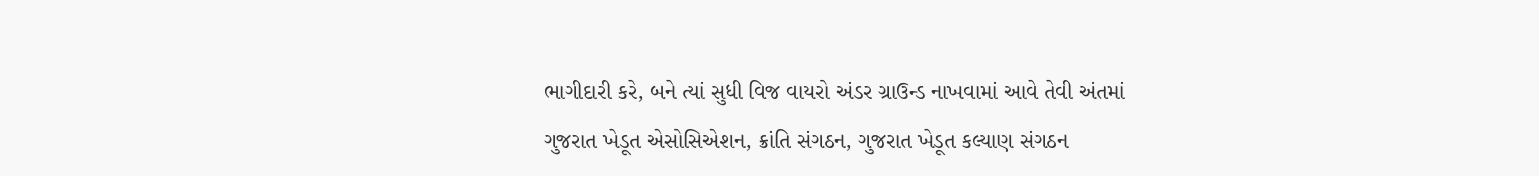ભાગીદારી કરે, બને ત્યાં સુધી વિજ વાયરો અંડર ગ્રાઉન્ડ નાખવામાં આવે તેવી અંતમાં ગુજરાત ખેડૂત એસોસિએશન, ક્રાંતિ સંગઠન, ગુજરાત ખેડૂત કલ્યાણ સંગઠન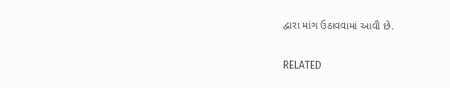દ્વારા માંગ ઉઠાવવામાં આવી છે.

RELATED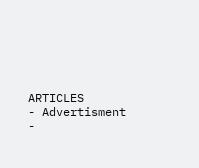ARTICLES
- Advertisment -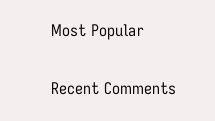Most Popular

Recent Comments